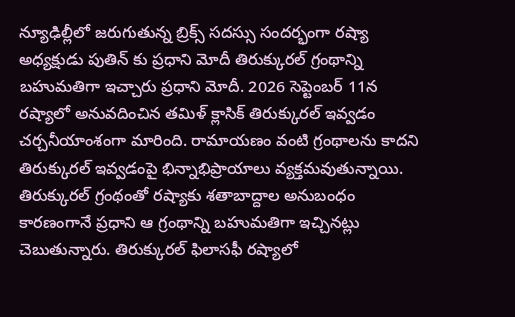న్యూఢిల్లీలో జరుగుతున్న బ్రిక్స్ సదస్సు సందర్భంగా రష్యా అధ్యక్షుడు పుతిన్ కు ప్రధాని మోదీ తిరుక్కురల్ గ్రంథాన్ని బహుమతిగా ఇచ్చారు ప్రధాని మోదీ. 2026 సెప్టెంబర్ 11న రష్యాలో అనువదించిన తమిళ్ క్లాసిక్ తిరుక్కురల్ ఇవ్వడం చర్చనీయాంశంగా మారింది. రామాయణం వంటి గ్రంథాలను కాదని తిరుక్కురల్ ఇవ్వడంపై భిన్నాభిప్రాయాలు వ్యక్తమవుతున్నాయి.
తిరుక్కురల్ గ్రంథంతో రష్యాకు శతాబాద్దాల అనుబంధం కారణంగానే ప్రధాని ఆ గ్రంథాన్ని బహుమతిగా ఇచ్చినట్లు చెబుతున్నారు. తిరుక్కురల్ ఫిలాసఫీ రష్యాలో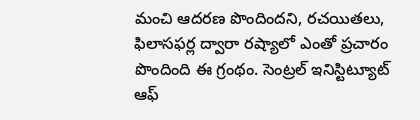మంచి ఆదరణ పొందిందని, రచయితలు, ఫిలాసఫర్ల ద్వారా రష్యాలో ఎంతో ప్రచారం పొందింది ఈ గ్రంథం. సెంట్రల్ ఇనిస్టిట్యూట్ ఆఫ్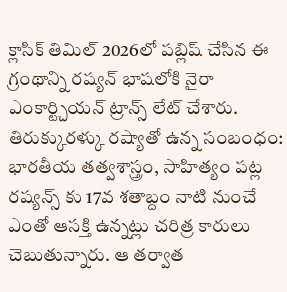క్లాసిక్ తిమిల్ 2026లో పబ్లిష్ చేసిన ఈ గ్రంథాన్ని రష్యన్ భాషలోకి నైరా ఎంకార్ట్చియన్ ట్రాన్స్ లేట్ చేశారు.
తిరుక్కురళ్కు రష్యాతో ఉన్న సంబంధం:
భారతీయ తత్వశాస్త్రం, సాహిత్యం పట్ల రష్యన్స్ కు 17వ శతాబ్దం నాటి నుంచే ఎంతో ఆసక్తి ఉన్నట్లు చరిత్ర కారులు చెబుతున్నారు. ఆ తర్వాత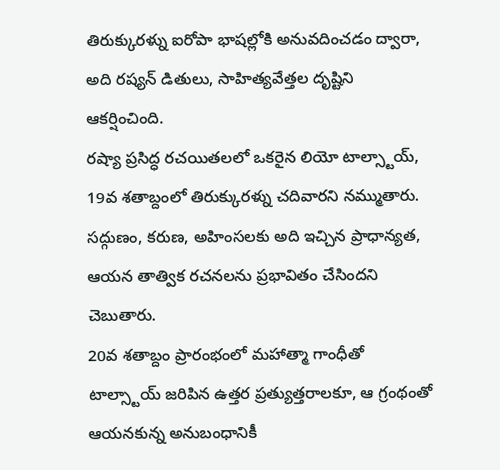తిరుక్కురళ్ను ఐరోపా భాషల్లోకి అనువదించడం ద్వారా, అది రష్యన్ డితులు, సాహిత్యవేత్తల దృష్టిని ఆకర్షించింది.
రష్యా ప్రసిద్ధ రచయితలలో ఒకరైన లియో టాల్స్టాయ్, 19వ శతాబ్దంలో తిరుక్కురళ్ను చదివారని నమ్ముతారు. సద్గుణం, కరుణ, అహింసలకు అది ఇచ్చిన ప్రాధాన్యత, ఆయన తాత్విక రచనలను ప్రభావితం చేసిందని చెబుతారు.
20వ శతాబ్దం ప్రారంభంలో మహాత్మా గాంధీతో టాల్స్టాయ్ జరిపిన ఉత్తర ప్రత్యుత్తరాలకూ, ఆ గ్రంథంతో ఆయనకున్న అనుబంధానికీ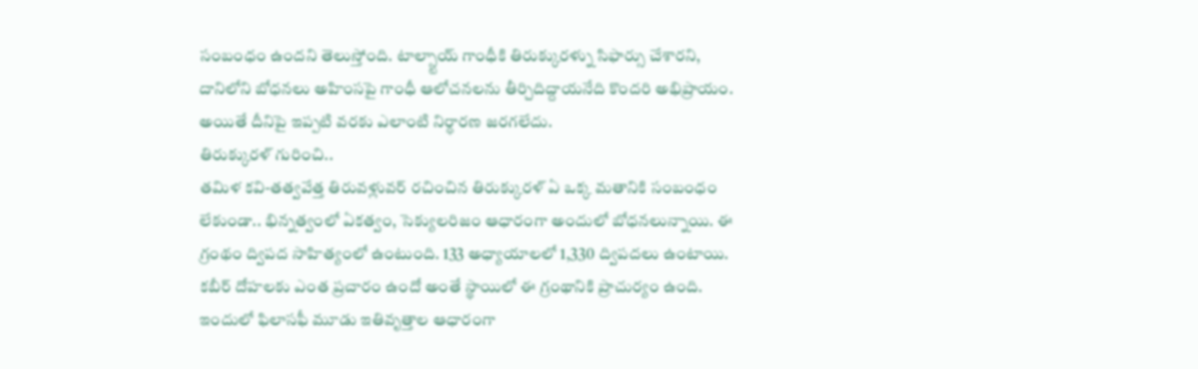సంబంధం ఉందని తెలుస్తోంది. టాల్స్టాయ్ గాంధీకి తిరుక్కురళ్ను సిఫార్సు చేశారని, దానిలోని బోధనలు అహింసపై గాంధీ ఆలోచనలను తీర్చిదిద్దాయనేది కొందరి అభిప్రాయం. అయితే దీనిపై ఇప్పటి వరకు ఎలాంటి నిర్ధారణ జరగలేదు.
తిరుక్కురళ్ గురించి..
తమిళ కవి-తత్వవేత్త తిరువళ్లువర్ రచించిన తిరుక్కురళ్ ఏ ఒక్క మతానికి సంబంధం లేకుండా.. భిన్నత్వంలో ఏకత్వం, సెక్యులరిజం ఆధారంగా అందులో బోధనలున్నాయి. ఈ గ్రంథం ద్విపద సాహిత్యంలో ఉంటుంది. 133 అధ్యాయాలలో 1,330 ద్విపదలు ఉంటాయి. కబీర్ దోహలకు ఎంత ప్రచారం ఉందో అంతే స్థాయిలో ఈ గ్రంథానికి ప్రాచుర్యం ఉంది. ఇందులో ఫిలాసఫీ మూడు ఇతివృత్తాల ఆధారంగా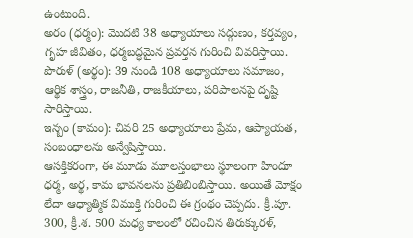ఉంటుంది.
అరం (ధర్మం): మొదటి 38 అధ్యాయాలు సద్గుణం, కర్తవ్యం, గృహ జీవితం, ధర్మబద్ధమైన ప్రవర్తన గురించి వివరిస్తాయి.
పొరుళ్ (అర్థం): 39 నుండి 108 అధ్యాయాలు సమాజం, ఆర్థిక శాస్త్రం, రాజనీతి, రాజకీయాలు, పరిపాలనపై దృష్టి సారిస్తాయి.
ఇన్బం (కామం): చివరి 25 అధ్యాయాలు ప్రేమ, ఆప్యాయత, సంబంధాలను అన్వేషిస్తాయి.
ఆసక్తికరంగా, ఈ మూడు మూలస్తంభాలు స్థూలంగా హిందూ ధర్మ, అర్థ, కామ భావనలను ప్రతిబింబిస్తాయి. అయితే మోక్షం లేదా ఆధ్యాత్మిక విముక్తి గురించి ఈ గ్రంథం చెప్పదు. క్రీ.పూ. 300, క్రీ.శ. 500 మధ్య కాలంలో రచించిన తిరుక్కురళ్,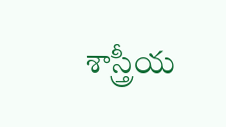శాస్త్రీయ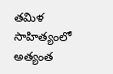తమిళ సాహిత్యంలో అత్యంత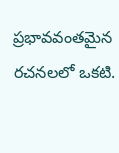ప్రభావవంతమైన రచనలలో ఒకటి.